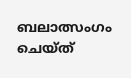ബലാത്സംഗം ചെയ്ത്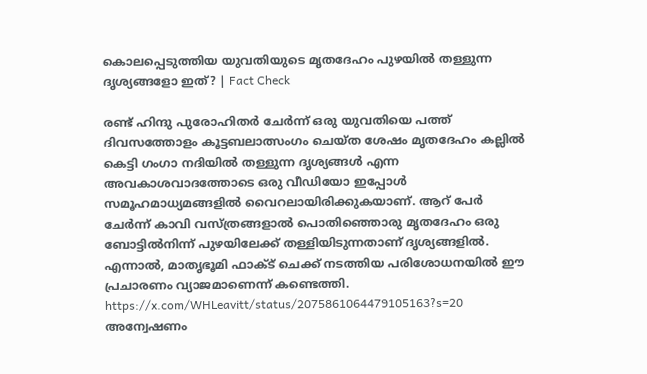കൊലപ്പെടുത്തിയ യുവതിയുടെ മൃതദേഹം പുഴയിൽ തള്ളുന്ന ദൃശ്യങ്ങളോ ഇത്? | Fact Check

രണ്ട് ഹിന്ദു പുരോഹിതർ ചേർന്ന് ഒരു യുവതിയെ പത്ത് ദിവസത്തോളം കൂട്ടബലാത്സംഗം ചെയ്ത ശേഷം മൃതദേഹം കല്ലിൽ കെട്ടി ഗംഗാ നദിയിൽ തള്ളുന്ന ദൃശ്യങ്ങൾ എന്ന അവകാശവാദത്തോടെ ഒരു വീഡിയോ ഇപ്പോൾ സമൂഹമാധ്യമങ്ങളിൽ വൈറലായിരിക്കുകയാണ്. ആറ് പേർ ചേർന്ന് കാവി വസ്ത്രങ്ങളാൽ പൊതിഞ്ഞൊരു മൃതദേഹം ഒരു ബോട്ടിൽനിന്ന് പുഴയിലേക്ക് തള്ളിയിടുന്നതാണ് ദൃശ്യങ്ങളിൽ. എന്നാൽ, മാതൃഭൂമി ഫാക്ട് ചെക്ക് നടത്തിയ പരിശോധനയിൽ ഈ പ്രചാരണം വ്യാജമാണെന്ന് കണ്ടെത്തി.
https://x.com/WHLeavitt/status/2075861064479105163?s=20
അന്വേഷണം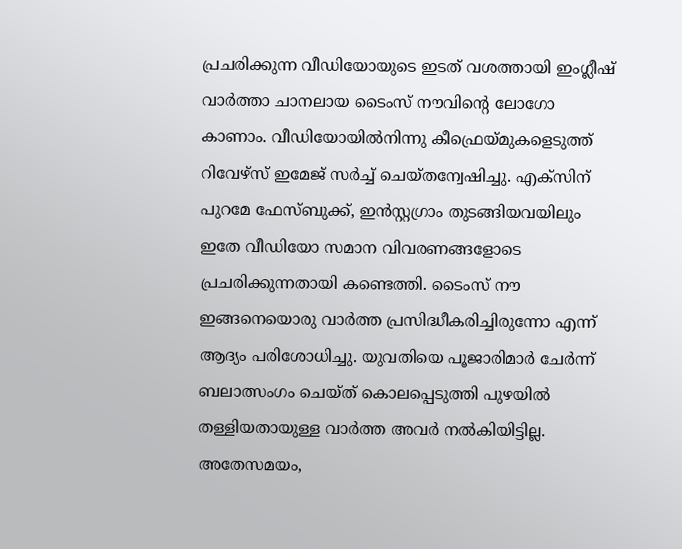പ്രചരിക്കുന്ന വീഡിയോയുടെ ഇടത് വശത്തായി ഇംഗ്ലീഷ് വാർത്താ ചാനലായ ടൈംസ് നൗവിൻ്റെ ലോഗോ കാണാം. വീഡിയോയിൽനിന്നു കീഫ്രെയ്മുകളെടുത്ത് റിവേഴ്സ് ഇമേജ് സർച്ച് ചെയ്തന്വേഷിച്ചു. എക്സിന് പുറമേ ഫേസ്ബുക്ക്, ഇൻസ്റ്റഗ്രാം തുടങ്ങിയവയിലും ഇതേ വീഡിയോ സമാന വിവരണങ്ങളോടെ പ്രചരിക്കുന്നതായി കണ്ടെത്തി. ടൈംസ് നൗ ഇങ്ങനെയൊരു വാർത്ത പ്രസിദ്ധീകരിച്ചിരുന്നോ എന്ന് ആദ്യം പരിശോധിച്ചു. യുവതിയെ പൂജാരിമാർ ചേർന്ന് ബലാത്സംഗം ചെയ്ത് കൊലപ്പെടുത്തി പുഴയിൽ തള്ളിയതായുള്ള വാർത്ത അവർ നൽകിയിട്ടില്ല. അതേസമയം,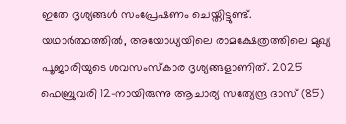ഇതേ ദൃശ്യങ്ങൾ സംപ്രേഷണം ചെയ്തിട്ടുണ്ട്.
യഥാർത്ഥത്തിൽ, അയോധ്യയിലെ രാമക്ഷേത്രത്തിലെ മുഖ്യ പൂജാരിയുടെ ശവസംസ്കാര ദൃശ്യങ്ങളാണിത്. 2025 ഫെബ്രുവരി 12-നായിരുന്നു ആചാര്യ സത്യേന്ദ്ര ദാസ് (85)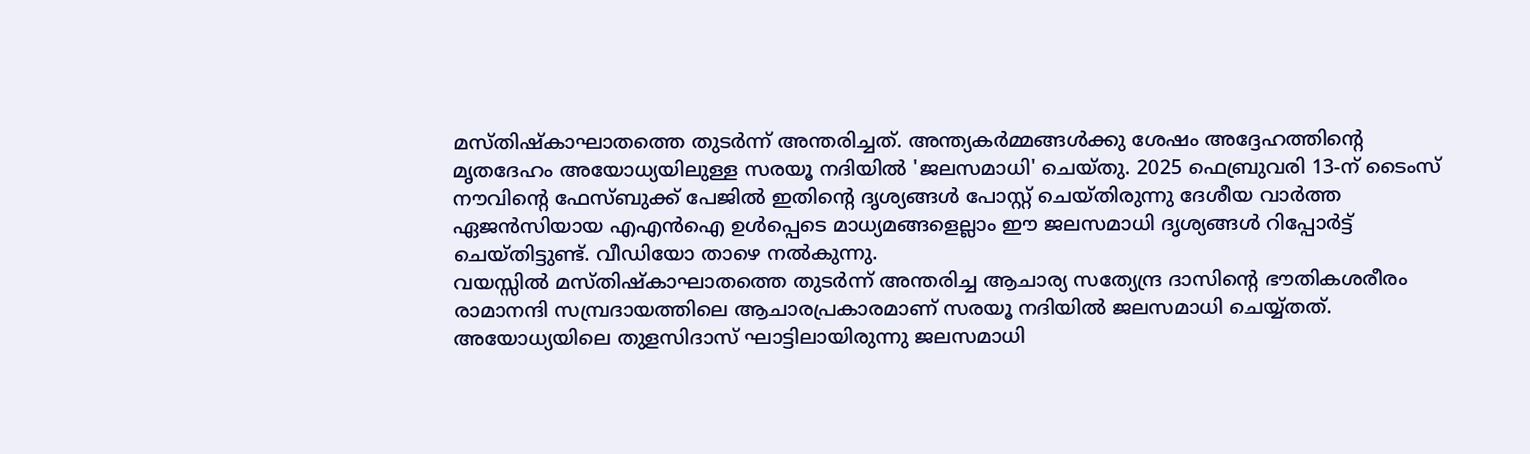മസ്തിഷ്കാഘാതത്തെ തുടർന്ന് അന്തരിച്ചത്. അന്ത്യകർമ്മങ്ങൾക്കു ശേഷം അദ്ദേഹത്തിന്റെ മൃതദേഹം അയോധ്യയിലുള്ള സരയൂ നദിയിൽ 'ജലസമാധി' ചെയ്തു. 2025 ഫെബ്രുവരി 13-ന് ടൈംസ് നൗവിന്റെ ഫേസ്ബുക്ക് പേജിൽ ഇതിന്റെ ദൃശ്യങ്ങൾ പോസ്റ്റ് ചെയ്തിരുന്നു ദേശീയ വാർത്ത ഏജൻസിയായ എഎൻഐ ഉൾപ്പെടെ മാധ്യമങ്ങളെല്ലാം ഈ ജലസമാധി ദൃശ്യങ്ങൾ റിപ്പോർട്ട് ചെയ്തിട്ടുണ്ട്. വീഡിയോ താഴെ നൽകുന്നു.
വയസ്സിൽ മസ്തിഷ്കാഘാതത്തെ തുടർന്ന് അന്തരിച്ച ആചാര്യ സത്യേന്ദ്ര ദാസിന്റെ ഭൗതികശരീരം രാമാനന്ദി സമ്പ്രദായത്തിലെ ആചാരപ്രകാരമാണ് സരയൂ നദിയിൽ ജലസമാധി ചെയ്യ്തത്. അയോധ്യയിലെ തുളസിദാസ് ഘാട്ടിലായിരുന്നു ജലസമാധി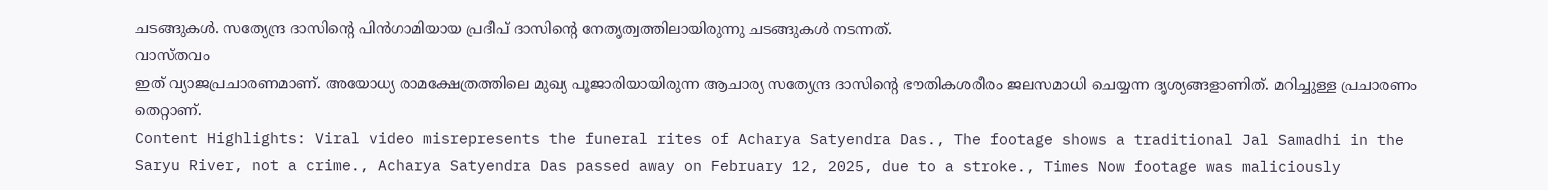ചടങ്ങുകൾ. സത്യേന്ദ്ര ദാസിന്റെ പിൻഗാമിയായ പ്രദീപ് ദാസിന്റെ നേതൃത്വത്തിലായിരുന്നു ചടങ്ങുകൾ നടന്നത്.
വാസ്തവം
ഇത് വ്യാജപ്രചാരണമാണ്. അയോധ്യ രാമക്ഷേത്രത്തിലെ മുഖ്യ പൂജാരിയായിരുന്ന ആചാര്യ സത്യേന്ദ്ര ദാസിൻ്റെ ഭൗതികശരീരം ജലസമാധി ചെയ്യന്ന ദൃശ്യങ്ങളാണിത്. മറിച്ചുള്ള പ്രചാരണം തെറ്റാണ്.
Content Highlights: Viral video misrepresents the funeral rites of Acharya Satyendra Das., The footage shows a traditional Jal Samadhi in the Saryu River, not a crime., Acharya Satyendra Das passed away on February 12, 2025, due to a stroke., Times Now footage was maliciously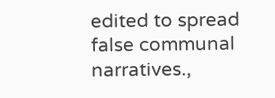edited to spread false communal narratives.,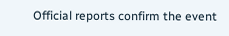Official reports confirm the event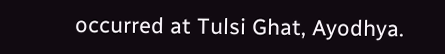occurred at Tulsi Ghat, Ayodhya.